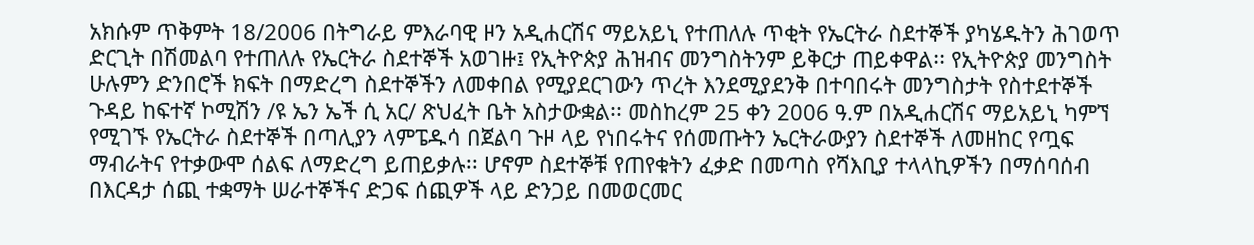አክሱም ጥቅምት 18/2006 በትግራይ ምእራባዊ ዞን አዲሐርሽና ማይአይኒ የተጠለሉ ጥቂት የኤርትራ ስደተኞች ያካሄዱትን ሕገወጥ ድርጊት በሽመልባ የተጠለሉ የኤርትራ ስደተኞች አወገዙ፤ የኢትዮጵያ ሕዝብና መንግስትንም ይቅርታ ጠይቀዋል፡፡ የኢትዮጵያ መንግስት ሁሉምን ድንበሮች ክፍት በማድረግ ስደተኞችን ለመቀበል የሚያደርገውን ጥረት እንደሚያደንቅ በተባበሩት መንግስታት የስተደተኞች ጉዳይ ከፍተኛ ኮሚሽን /ዩ ኤን ኤች ሲ አር/ ጽህፈት ቤት አስታውቋል፡፡ መስከረም 25 ቀን 2006 ዓ.ም በአዲሐርሽና ማይአይኒ ካምኘ የሚገኙ የኤርትራ ስደተኞች በጣሊያን ላምፔዱሳ በጀልባ ጉዞ ላይ የነበሩትና የሰመጡትን ኤርትራውያን ስደተኞች ለመዘከር የጧፍ ማብራትና የተቃውሞ ሰልፍ ለማድረግ ይጠይቃሉ፡፡ ሆኖም ስደተኞቹ የጠየቁትን ፈቃድ በመጣስ የሻእቢያ ተላላኪዎችን በማሰባሰብ በእርዳታ ሰጪ ተቋማት ሠራተኞችና ድጋፍ ሰጪዎች ላይ ድንጋይ በመወርመር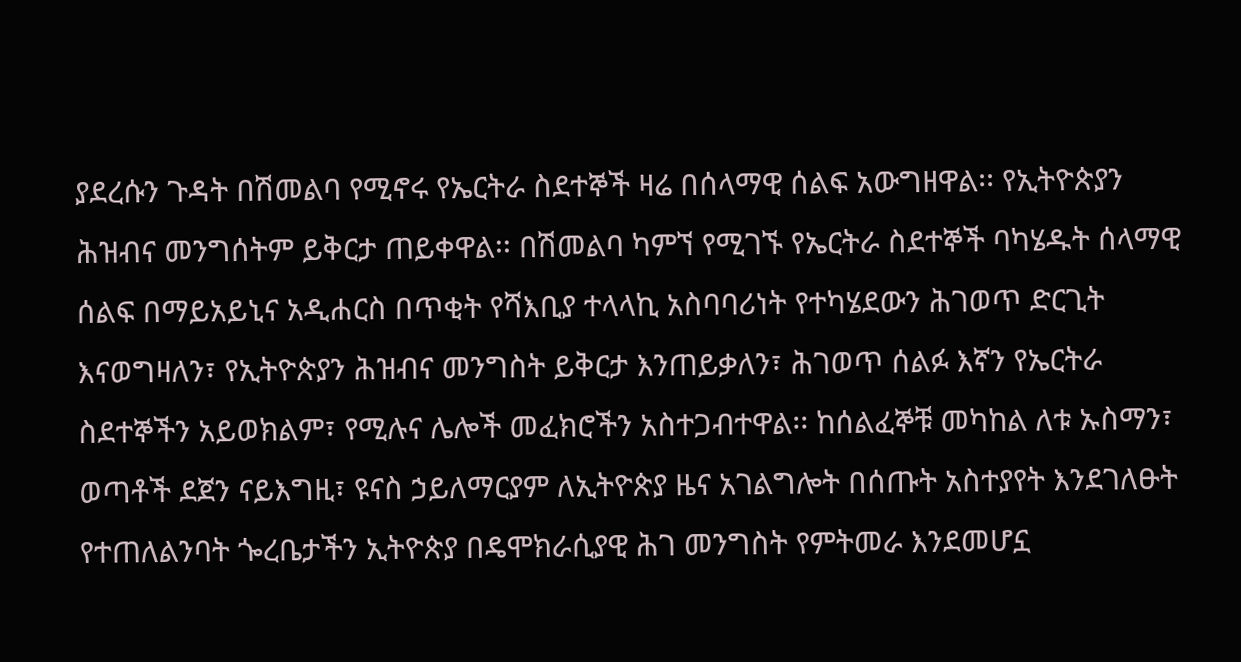ያደረሱን ጉዳት በሽመልባ የሚኖሩ የኤርትራ ስደተኞች ዛሬ በሰላማዊ ሰልፍ አውግዘዋል፡፡ የኢትዮጵያን ሕዝብና መንግሰትም ይቅርታ ጠይቀዋል፡፡ በሽመልባ ካምኘ የሚገኙ የኤርትራ ስደተኞች ባካሄዱት ሰላማዊ ሰልፍ በማይአይኒና አዲሐርስ በጥቂት የሻእቢያ ተላላኪ አስባባሪነት የተካሄደውን ሕገወጥ ድርጊት እናወግዛለን፣ የኢትዮጵያን ሕዝብና መንግስት ይቅርታ እንጠይቃለን፣ ሕገወጥ ሰልፉ እኛን የኤርትራ ስደተኞችን አይወክልም፣ የሚሉና ሌሎች መፈክሮችን አስተጋብተዋል፡፡ ከሰልፈኞቹ መካከል ለቱ ኡስማን፣ ወጣቶች ደጀን ናይእግዚ፣ ዩናስ ኃይለማርያም ለኢትዮጵያ ዜና አገልግሎት በሰጡት አስተያየት እንደገለፁት የተጠለልንባት ጐረቤታችን ኢትዮጵያ በዴሞክራሲያዊ ሕገ መንግስት የምትመራ እንደመሆኗ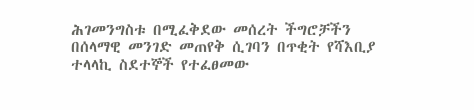ሕገመንግስቱ በሚፈቅደው መሰረት ችግሮቻችን በሰላማዊ መንገድ መጠየቅ ሲገባን በጥቂት የሻእቢያ ተላላኪ ስደተኞች የተፈፀመው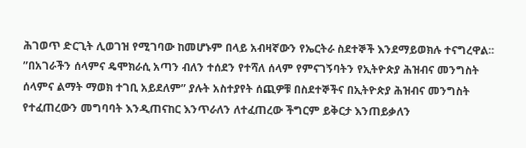ሕገወጥ ድርጊት ሊወገዝ የሚገባው ከመሆኑም በላይ አብዛኛውን የኤርትራ ስደተኞች እንደማይወክሉ ተናግረዋል፡፡ ”በአገራችን ሰላምና ዴሞክራሲ አጣን ብለን ተሰደን የተሻለ ሰላም የምናገኝባትን የኢትዮጵያ ሕዝብና መንግስት ሰላምና ልማት ማወክ ተገቢ አይደለም” ያሉት አስተያየት ሰጪዎቹ በስደተኞችና በኢትዮጵያ ሕዝብና መንግስት የተፈጠረውን መግባባት እንዲጠናከር እንጥራለን ለተፈጠረው ችግርም ይቅርታ እንጠይቃለን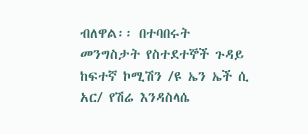ብለዋል፡፡ በተባበሩት መንግስታት የስተደተኞች ጉዳይ ከፍተኛ ኮሚሽን /ዩ ኤን ኤች ሲ አር/ የሽሬ እንዳስላሴ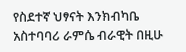የስደተኛ ህፃናት እንክብካቤ አስተባባሪ ራምሴ ብራዊት በዚሁ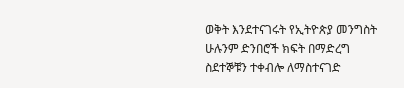ወቅት እንደተናገሩት የኢትዮጵያ መንግስት ሁሉንም ድንበሮች ክፍት በማድረግ ስደተኞቹን ተቀብሎ ለማስተናገድ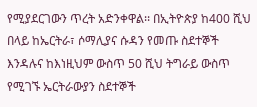የሚያደርገውን ጥረት አድንቀዋል፡፡ በኢትዮጵያ ከ400 ሺህ በላይ ከኤርትራ፣ ሶማሊያና ሱዳን የመጡ ስደተኞች እንዳሉና ከእነዚህም ውስጥ 50 ሺህ ትግራይ ውስጥ የሚገኙ ኤርትራውያን ስደተኞች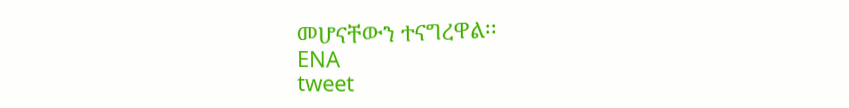መሆናቸውን ተናግረዋል፡፡
ENA
tweet